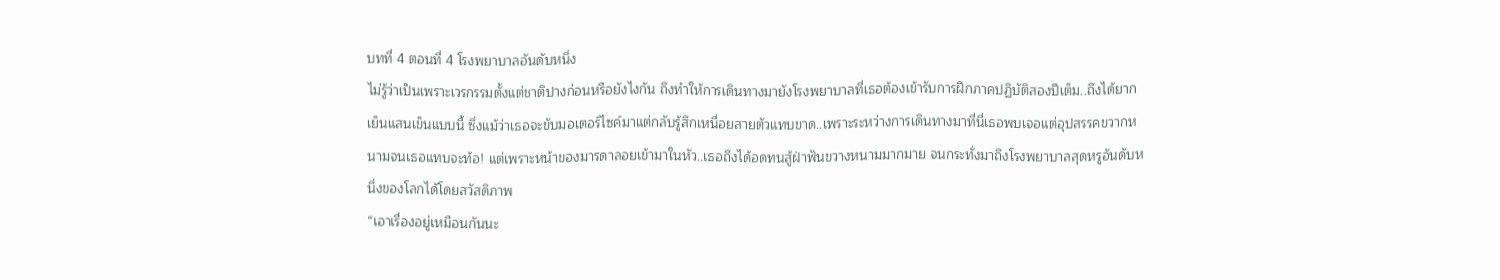บทที่ 4 ตอนที่ 4 โรงพยาบาลอันดับหนึ่ง
ไม่รู้ว่าเป็นเพราะเวรกรรมตั้งแต่ชาติปางก่อนหรือยังไงกัน ถึงทำให้การเดินทางมายังโรงพยาบาลที่เธอต้องเข้ารับการฝึกภาคปฏิบัติสองปีเต็ม..ถึงได้ยากเย็นแสนเข็นแบบนี้ ซึ่งแม้ว่าเธอจะขับมอเตอร์ไซค์มาแต่กลับรู้สึกเหนื่อยสายตัวแทบขาด..เพราะระหว่างการเดินทางมาที่นี่เธอพบเจอแต่อุปสรรคขวากหนามจนเธอแทบจะท้อ! แต่เพราะหน้าของมารดาลอยเข้ามาในหัว..เธอถึงได้อดทนสู้ฝ่าฟันขวางหนามมากมาย จนกระทั่งมาถึงโรงพยาบาลสุดหรูอันดับหนึ่งของโลกได้โดยสวัสดิภาพ
“เอาเรื่องอยู่เหมือนกันนะ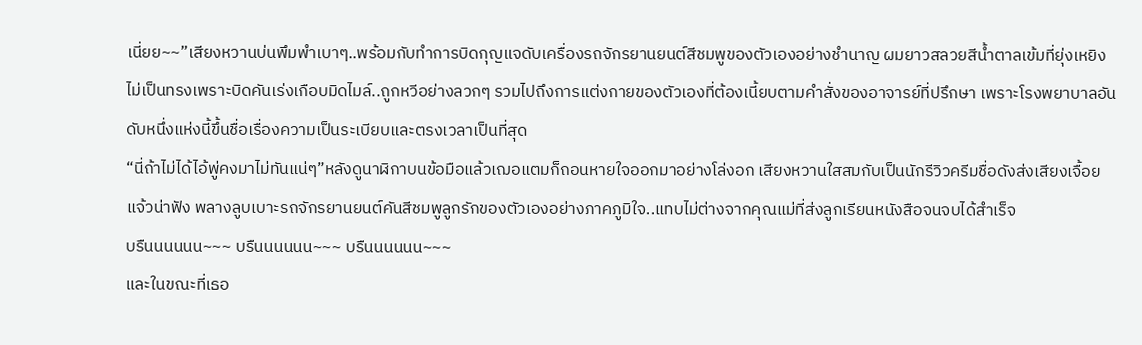เนี่ยย~~”เสียงหวานบ่นพึมพำเบาๆ..พร้อมกับทำการบิดกุญแจดับเครื่องรถจักรยานยนต์สีชมพูของตัวเองอย่างชำนาญ ผมยาวสลวยสีน้ำตาลเข้มที่ยุ่งเหยิงไม่เป็นทรงเพราะบิดคันเร่งเกือบมิดไมล์..ถูกหวีอย่างลวกๆ รวมไปถึงการแต่งกายของตัวเองที่ต้องเนี้ยบตามคำสั่งของอาจารย์ที่ปรึกษา เพราะโรงพยาบาลอันดับหนึ่งแห่งนี้ขึ้นชื่อเรื่องความเป็นระเบียบและตรงเวลาเป็นที่สุด
“นี่ถ้าไม่ได้ไอ้พู่คงมาไม่ทันแน่ๆ”หลังดูนาฬิกาบนข้อมือแล้วเฌอแตมก็ถอนหายใจออกมาอย่างโล่งอก เสียงหวานใสสมกับเป็นนักรีวิวครีมชื่อดังส่งเสียงเจื้อยแจ้วน่าฟัง พลางลูบเบาะรถจักรยานยนต์คันสีชมพูลูกรักของตัวเองอย่างภาคภูมิใจ..แทบไม่ต่างจากคุณแม่ที่ส่งลูกเรียนหนังสือจนจบได้สำเร็จ
บรืนนนนนน~~~ บรืนนนนนน~~~ บรืนนนนนน~~~
และในขณะที่เธอ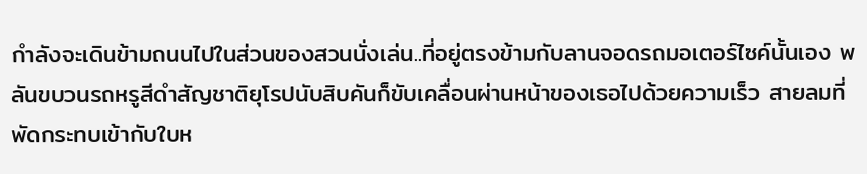กำลังจะเดินข้ามถนนไปในส่วนของสวนนั่งเล่น..ที่อยู่ตรงข้ามกับลานจอดรถมอเตอร์ไซค์นั้นเอง พลันขบวนรถหรูสีดำสัญชาติยุโรปนับสิบคันก็ขับเคลื่อนผ่านหน้าของเธอไปด้วยความเร็ว สายลมที่พัดกระทบเข้ากับใบห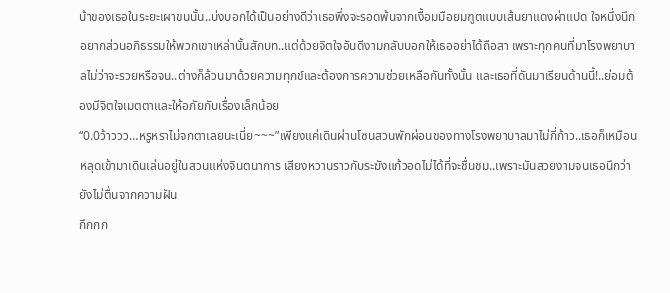น้าของเธอในระยะเผาขนนั้น..บ่งบอกได้เป็นอย่างดีว่าเธอพึ่งจะรอดพ้นจากเงื้อมมือยมฑูตแบบเส้นยาแดงผ่าแปด ใจหนึ่งนึกอยากส่วนอภิธรรมให้พวกเขาเหล่านั้นสักบท..แต่ด้วยจิตใจอันดีงามกลับบอกให้เธออย่าได้ถือสา เพราะทุกคนที่มาโรงพยาบาลไม่ว่าจะรวยหรือจน..ต่างก็ล้วนมาด้วยความทุกข์และต้องการความช่วยเหลือกันทั้งนั้น และเธอที่ดันมาเรียนด้านนี้!..ย่อมต้องมีจิตใจเมตตาและให้อภัยกับเรื่องเล็กน้อย
“0.0ว้าววว…หรูหราไม่จกตาเลยนะเนี่ย~~~”เพียงแค่เดินผ่านโซนสวนพักผ่อนของทางโรงพยาบาลมาไม่กี่ก้าว..เธอก็เหมือนหลุดเข้ามาเดินเล่นอยู่ในสวนแห่งจินตนาการ เสียงหวานราวกับระฆังแก้วอดไม่ได้ที่จะชื่นชม..เพราะมันสวยงามจนเธอนึกว่ายังไม่ตื่นจากความฝัน
กึกกก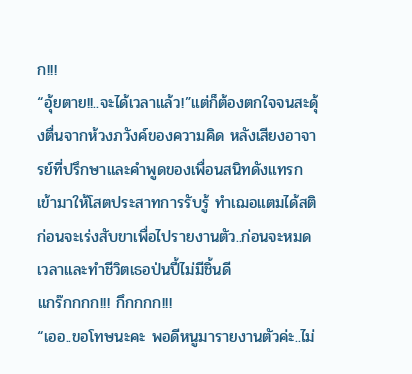ก!!!
“อุ้ยตาย!!..จะได้เวลาแล้ว!”แต่ก็ต้องตกใจจนสะดุ้งตื่นจากห้วงภวังค์ของความคิด หลังเสียงอาจารย์ที่ปรึกษาและคำพูดของเพื่อนสนิทดังแทรกเข้ามาให้โสตประสาทการรับรู้ ทำเฌอแตมได้สติก่อนจะเร่งสับขาเพื่อไปรายงานตัว..ก่อนจะหมดเวลาและทำชีวิตเธอป่นปี้ไม่มีชิ้นดี
แกร๊กกกก!!! กึกกกก!!!
“เออ..ขอโทษนะคะ พอดีหนูมารายงานตัวค่ะ..ไม่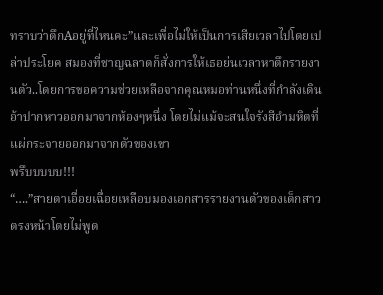ทราบว่าตึกAอยู่ที่ไหนคะ”และเพื่อไม่ให้เป็นการเสียเวลาไปโดยเปล่าประโยค สมองที่ชาญฉลาดก็สั่งการให้เธอย่นเวลาหาตึกรายงานตัว..โดยการขอความช่วยเหลือจากคุณหมอท่านหนึ่งที่กำลังเดินอ้าปากหาวออกมาจากห้องๆหนึ่ง โดยไม่แม้จะสนใจรังสีอำมหิตที่แผ่กระจายออกมาจากตัวของเขา
พรึบบบบบ!!!
“….”สายตาเอื่อยเฉื่อยเหลือบมองเอกสารรายงานตัวของเด็กสาวตรงหน้าโดยไม่พูด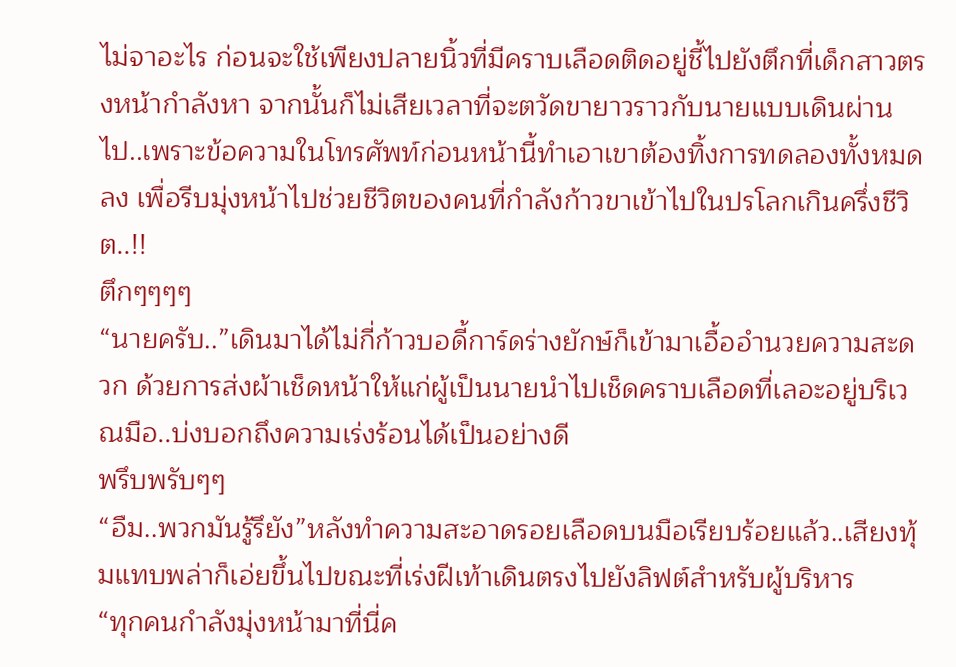ไม่จาอะไร ก่อนจะใช้เพียงปลายนิ้วที่มีคราบเลือดติดอยู่ชี้ไปยังตึกที่เด็กสาวตรงหน้ากำลังหา จากนั้นก็ไม่เสียเวลาที่จะตวัดขายาวราวกับนายแบบเดินผ่านไป..เพราะข้อความในโทรศัพท์ก่อนหน้านี้ทำเอาเขาต้องทิ้งการทดลองทั้งหมดลง เพื่อรีบมุ่งหน้าไปช่วยชีวิตของคนที่กำลังก้าวขาเข้าไปในปรโลกเกินครึ่งชีวิต..!!
ตึกๆๆๆๆ
“นายครับ..”เดินมาได้ไม่กี่ก้าวบอดี้การ์ดร่างยักษ์ก็เข้ามาเอื้ออำนวยความสะดวก ด้วยการส่งผ้าเช็ดหน้าให้แก่ผู้เป็นนายนำไปเช็ดคราบเลือดที่เลอะอยู่บริเวณมือ..บ่งบอกถึงความเร่งร้อนได้เป็นอย่างดี
พรึบพรับๆๆ
“อืม..พวกมันรู้รึยัง”หลังทำความสะอาดรอยเลือดบนมือเรียบร้อยแล้ว..เสียงทุ้มแทบพล่าก็เอ่ยขึ้นไปขณะที่เร่งฝีเท้าเดินตรงไปยังลิฟต์สำหรับผู้บริหาร
“ทุกคนกำลังมุ่งหน้ามาที่นี่ค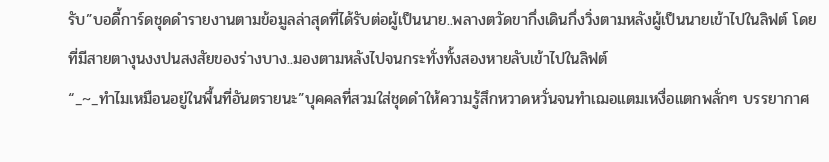รับ”บอดี้การ์ดชุดดำรายงานตามข้อมูลล่าสุดที่ได้รับต่อผู้เป็นนาย..พลางตวัดขากึ่งเดินกึ่งวิ่งตามหลังผู้เป็นนายเข้าไปในลิฟต์ โดยที่มีสายตางุนงงปนสงสัยของร่างบาง..มองตามหลังไปจนกระทั่งทั้งสองหายลับเข้าไปในลิฟต์
“_~_ทำไมเหมือนอยู่ในพื้นที่อันตรายนะ”บุคคลที่สวมใส่ชุดดำให้ความรู้สึกหวาดหวั่นจนทำเฌอแตมเหงื่อแตกพลั่กๆ บรรยากาศ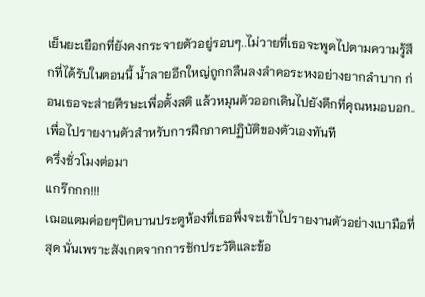เย็นยะเยือกที่ยังคงกระจายตัวอยู่รอบๆ..ไม่วายที่เธอจะพูดไปตามความรู้สึกที่ได้รับในตอนนี้ น้ำลายอึกใหญ่ถูกกลืนลงลำคอระหงอย่างยากลำบาก ก่อนเธอจะส่ายศีรษะเพื่อตั้งสติ แล้วหมุนตัวออกเดินไปยังตึกที่คุณหมอบอก..เพื่อไปรายงานตัวสำหรับการฝึกภาคปฏิบัติของตัวเองทันที
ครึ่งชั่วโมงต่อมา
แกร๊กกก!!!
เฌอแตมค่อยๆปิดบานประตูห้องที่เธอพึ่งจะเข้าไปรายงานตัวอย่างเบามือที่สุด นั่นเพราะสังเกตจากการชักประวัติและข้อ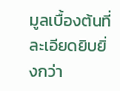มูลเบื้องต้นที่ละเอียดยิบยิ่งกว่า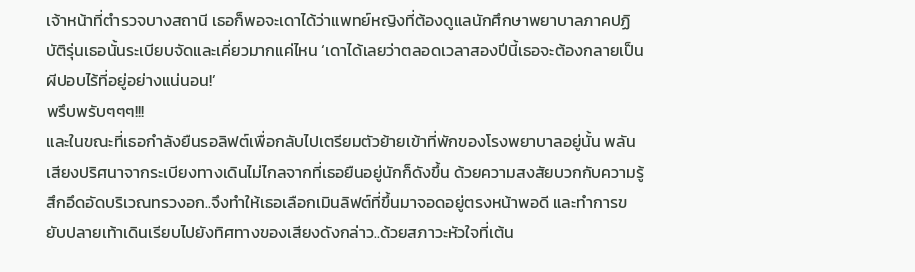เจ้าหน้าที่ตำรวจบางสถานี เธอก็พอจะเดาได้ว่าแพทย์หญิงที่ต้องดูแลนักศึกษาพยาบาลภาคปฏิบัติรุ่นเธอนั้นระเบียบจัดและเคี่ยวมากแค่ไหน ‘เดาได้เลยว่าตลอดเวลาสองปีนี้เธอจะต้องกลายเป็นผีปอบไร้ที่อยู่อย่างแน่นอน!’
พรึบพรับๆๆๆ!!!
และในขณะที่เธอกำลังยืนรอลิฟต์เพื่อกลับไปเตรียมตัวย้ายเข้าที่พักของโรงพยาบาลอยู่นั้น พลันเสียงปริศนาจากระเบียงทางเดินไม่ไกลจากที่เธอยืนอยู่นักก็ดังขึ้น ด้วยความสงสัยบวกกับความรู้สึกอึดอัดบริเวณทรวงอก..จึงทำให้เธอเลือกเมินลิฟต์ที่ขึ้นมาจอดอยู่ตรงหน้าพอดี และทำการขยับปลายเท้าเดินเรียบไปยังทิศทางของเสียงดังกล่าว..ด้วยสภาวะหัวใจที่เต้น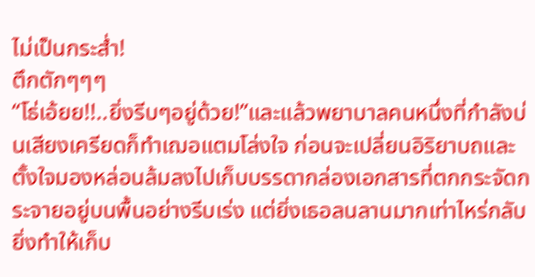ไม่เป็นกระส่ำ!
ตึกตักๆๆๆ
“โธ่เอ้ยย!!..ยิ่งรีบๆอยู่ด้วย!”และแล้วพยาบาลคนหนึ่งที่กำลังบ่นเสียงเครียดก็ทำเฌอแตมโล่งใจ ก่อนจะเปลี่ยนอิริยาบถและตั้งใจมองหล่อนล้มลงไปเก็บบรรดากล่องเอกสารที่ตกกระจัดกระจายอยู่บนพื้นอย่างรีบเร่ง แต่ยิ่งเธอลนลานมากเท่าไหร่กลับยิ่งทำให้เก็บ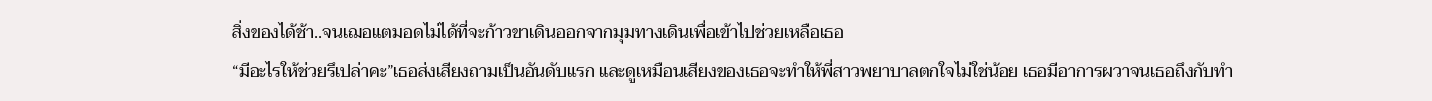สิ่งของได้ช้า..จนเฌอแตมอดไม่ได้ที่จะก้าวขาเดินออกจากมุมทางเดินเพื่อเข้าไปช่วยเหลือเธอ
“มีอะไรให้ช่วยรึเปล่าคะ”เธอส่งเสียงถามเป็นอันดับแรก และดูเหมือนเสียงของเธอจะทำให้พี่สาวพยาบาลตกใจไม่ใช่น้อย เธอมีอาการผวาจนเธอถึงกับทำ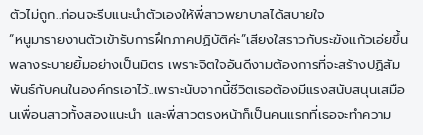ตัวไม่ถูก..ก่อนจะรีบแนะนำตัวเองให้พี่สาวพยาบาลได้สบายใจ
“หนูมารายงานตัวเข้ารับการฝึกภาคปฏิบัติค่ะ”เสียงใสราวกับระฆังแก้วเอ่ยขึ้นพลางระบายยิ้มอย่างเป็นมิตร เพราะจิตใจอันดีงามต้องการที่จะสร้างปฏิสัมพันธ์กับคนในองค์กรเอาไว้..เพราะนับจากนี้ชีวิตเธอต้องมีแรงสนับสนุนเสมือนเพื่อนสาวทั้งสองแนะนำ และพี่สาวตรงหน้าก็เป็นคนแรกที่เธอจะทำความ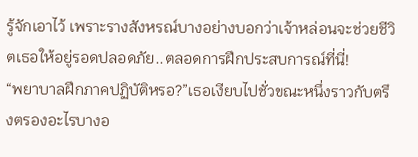รู้จักเอาไว้ เพราะรางสังหรณ์บางอย่างบอกว่าเจ้าหล่อนจะช่วยชีวิตเธอให้อยู่รอดปลอดภัย..ตลอดการฝึกประสบการณ์ที่นี่!
“พยาบาลฝึกภาคปฏิบัติหรอ?”เธอเงียบไปชั่วขณะหนึ่งราวกับตรึงตรองอะไรบางอ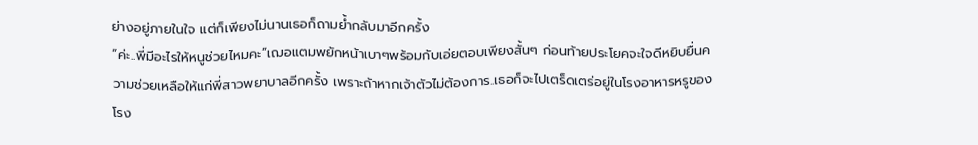ย่างอยู่ภายในใจ แต่ก็เพียงไม่นานเธอก็ถามย้ำกลับมาอีกครั้ง
“ค่ะ..พี่มีอะไรให้หนูช่วยไหมคะ”เฌอแตมพยักหน้าเบาๆพร้อมกับเอ่ยตอบเพียงสั้นๆ ก่อนท้ายประโยคจะใจดีหยิบยื่นความช่วยเหลือให้แก่พี่สาวพยาบาลอีกครั้ง เพราะถ้าหากเจ้าตัวไม่ต้องการ..เธอก็จะไปเตร็ดเตร่อยู่ในโรงอาหารหรูของโรง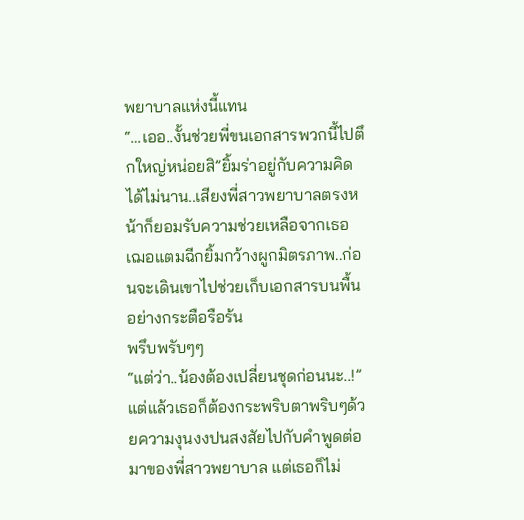พยาบาลแห่งนี้แทน
“…เออ..งั้นช่วยพี่ขนเอกสารพวกนี้ไปตึกใหญ่หน่อยสิ”ยิ้มร่าอยู่กับความคิดได้ไม่นาน..เสียงพี่สาวพยาบาลตรงหน้าก็ยอมรับความช่วยเหลือจากเธอ เฌอแตมฉีกยิ้มกว้างผูกมิตรภาพ..ก่อนจะเดินเขาไปช่วยเก็บเอกสารบนพื้นอย่างกระตือรือร้น
พรึบพรับๆๆ
“แต่ว่า..น้องต้องเปลี่ยนชุดก่อนนะ..!”แต่แล้วเธอก็ต้องกระพริบตาพริบๆด้วยความงุนงงปนสงสัยไปกับคำพูดต่อมาของพี่สาวพยาบาล แต่เธอก็ไม่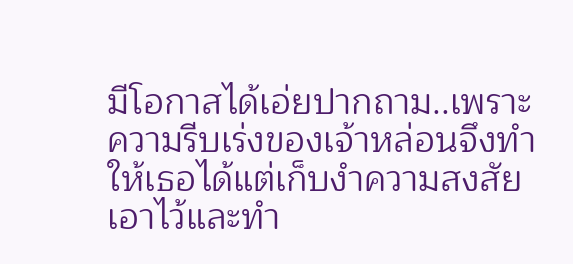มีโอกาสได้เอ่ยปากถาม..เพราะความรีบเร่งของเจ้าหล่อนจึงทำให้เธอได้แต่เก็บงำความสงสัยเอาไว้และทำ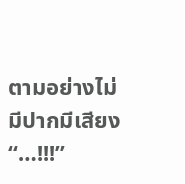ตามอย่างไม่มีปากมีเสียง
“…!!!”